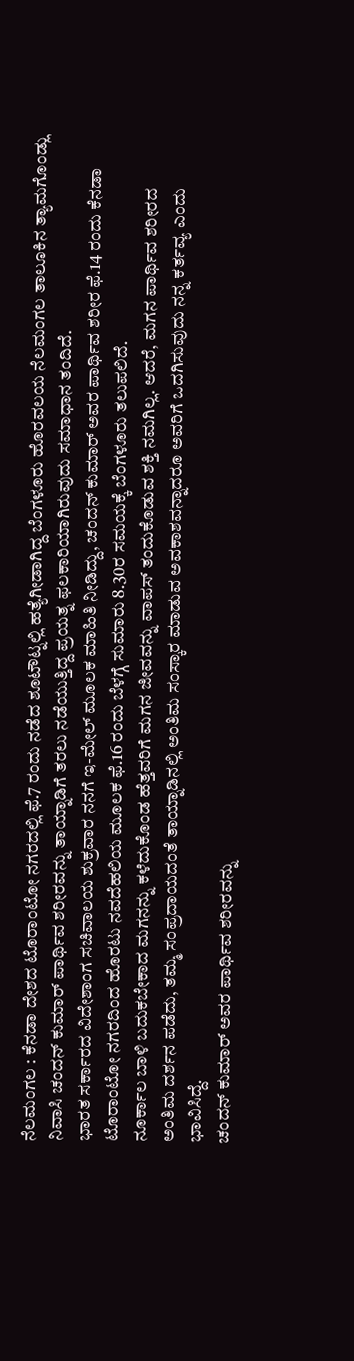ನೆಲಮಂಗಲ : ಕೆನಡಾ ದೇಶದ ಟೊರಾಂಟೋ ನಗರದಲ್ಲಿ ಫೆ.7 ರಂದು ನಡೆದ ಶೂಟೌಟ್ನಲ್ಲಿ ಹತ್ಯೆಗೀಡಾಗಿದ್ದ ಬೆಂಗಳೂರು ಹೊರವಲಯ ನೆಲಮಂಗಲ ತಾಲೂಕಿನ ತ್ಯಾಮಗೊಂಡ್ಲು ನಿವಾಸಿ ಚಂದನ್ ಕುಮಾರ್ ಪಾರ್ಥಿವ ಶರೀರವನ್ನು ತಾಯ್ನಾಡಿಗೆ ತರಲು ನಡೆಯುತ್ತಿದ್ದ ಪ್ರಯತ್ನ ಫಲಕಾರಿಯಾಗಿರುವುದು ಸಮಾಧಾನ ತಂದಿದೆ.
ಭಾರತ ಸರ್ಕಾರದ ವಿದೇಶಾಂಗ ಸಚಿವಾಲಯ ಶುಕ್ರವಾರ ನನಗೆ ಇ-ಮೇಲ್ ಮೂಲಕ ಮಾಹಿತಿ ನೀಡಿದ್ದು, ಚಂದನ್ ಕುಮಾರ್ ಅವರ ಪಾರ್ಥಿವ ಶರೀರ ಫೆ.14 ರಂದು ಕೆನಡಾ ಟೊರಾಂಟೋ ನಗರದಿಂದ ಹೊರಟು ನವದೆಹಲಿಯ ಮೂಲಕ ಫೆ.16 ರಂದು ಬೆಳಗ್ಗೆ ಸುಮಾರು 8.30ರ ಸಮಯಕ್ಕೆ ಬೆಂಗಳೂರು ತಲುಪಲಿದೆ.
ನೂರ್ಕಾಲ ಬಾಳಿ ಬದುಕಬೇಕಾದ ಮಗನನ್ನು ಕಳೆದುಕೊಂಡ ಹೆತ್ತವರಿಗೆ ಮಗನ ಜೀವವನ್ನು ವಾಪಸ್ ತಂದುಕೊಡುವ ಶಕ್ತಿ ನಮಗಿಲ್ಲ. ಆದರೆ, ಮಗನ ಪಾರ್ಥಿವ ಶರೀರದ ಅಂತಿಮ ದರ್ಶನ ಪಡೆದು, ತಮ್ಮ ಸಂಪ್ರದಾಯದಂತೆ ತಾಯ್ನಾಡಿನಲ್ಲಿ ಅಂತಿಮ ಸಂಸ್ಕಾರ ಮಾಡುವ ಅವಕಾಶವನ್ನಾದರೂ ಅವರಿಗೆ ಒದಗಿಸುವುದು ನನ್ನ ಕರ್ತವ್ಯ ಎಂದು ಭಾವಿಸಿದ್ದೆ.
ಚಂದನ್ ಕುಮಾರ್ ಅವರ ಪಾರ್ಥಿವ ಶರೀರವನ್ನು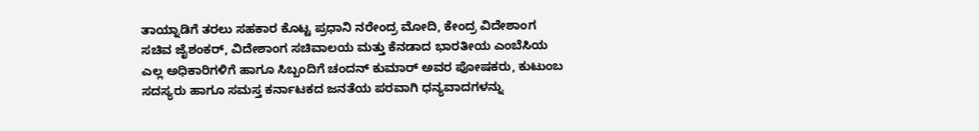ತಾಯ್ನಾಡಿಗೆ ತರಲು ಸಹಕಾರ ಕೊಟ್ಟ ಪ್ರಧಾನಿ ನರೇಂದ್ರ ಮೋದಿ, ಕೇಂದ್ರ ವಿದೇಶಾಂಗ ಸಚಿವ ಜೈಶಂಕರ್, ವಿದೇಶಾಂಗ ಸಚಿವಾಲಯ ಮತ್ತು ಕೆನಡಾದ ಭಾರತೀಯ ಎಂಬೆಸಿಯ ಎಲ್ಲ ಅಧಿಕಾರಿಗಳಿಗೆ ಹಾಗೂ ಸಿಬ್ಬಂದಿಗೆ ಚಂದನ್ ಕುಮಾರ್ ಅವರ ಪೋಷಕರು, ಕುಟುಂಬ ಸದಸ್ಯರು ಹಾಗೂ ಸಮಸ್ತ ಕರ್ನಾಟಕದ ಜನತೆಯ ಪರವಾಗಿ ಧನ್ಯವಾದಗಳನ್ನು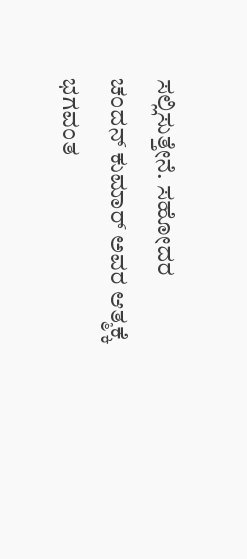ಸಲ್ಲಿಸುತ್ತೇನೆ. ಸಹೋದರ ಚಂದನ್ ಕುಮಾರ್ ಅವರ ಆತ್ಮಕ್ಕೆ ಭಗವಂತ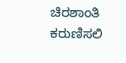ಚಿರಶಾಂತಿ ಕರುಣಿಸಲಿ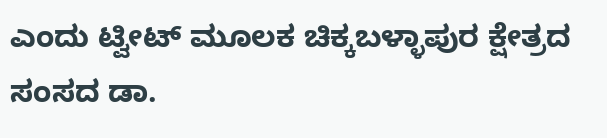ಎಂದು ಟ್ವೀಟ್ ಮೂಲಕ ಚಿಕ್ಕಬಳ್ಳಾಪುರ ಕ್ಷೇತ್ರದ ಸಂಸದ ಡಾ.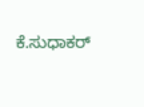ಕೆ.ಸುಧಾಕರ್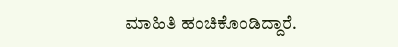ಮಾಹಿತಿ ಹಂಚಿಕೊಂಡಿದ್ದಾರೆ.